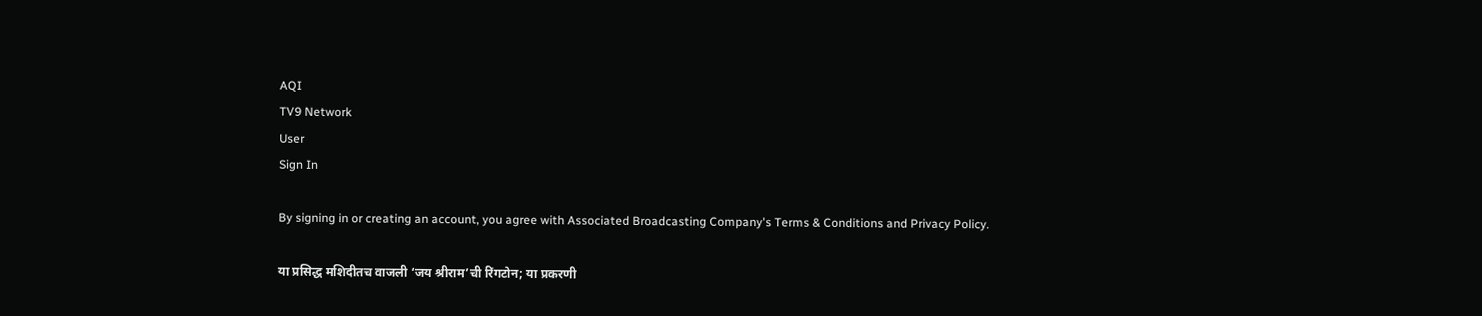AQI
TV9 Network
User
Sign In

By signing in or creating an account, you agree with Associated Broadcasting Company's Terms & Conditions and Privacy Policy.

या प्रसिद्ध मशिदीतच वाजली ‘जय श्रीराम’ची रिंगटोन; या प्रकरणी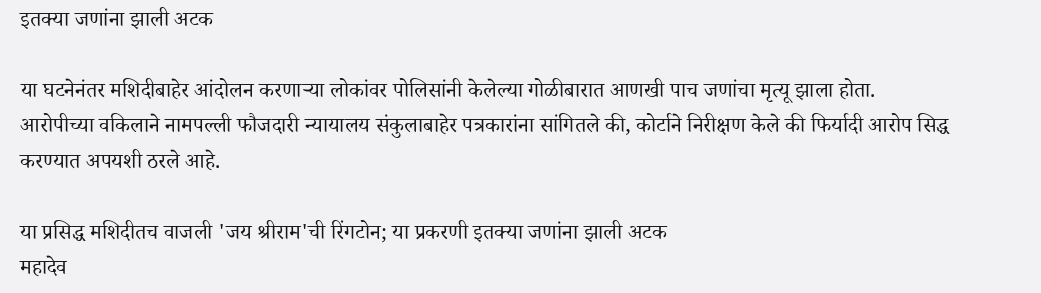इतक्या जणांना झाली अटक

या घटनेनंतर मशिदीबाहेर आंदोलन करणाऱ्या लोकांवर पोलिसांनी केलेल्या गोळीबारात आणखी पाच जणांचा मृत्यू झाला होता. आरोपीच्या वकिलाने नामपल्ली फौजदारी न्यायालय संकुलाबाहेर पत्रकारांना सांगितले की, कोर्टाने निरीक्षण केले की फिर्यादी आरोप सिद्ध करण्यात अपयशी ठरले आहे.

या प्रसिद्ध मशिदीतच वाजली 'जय श्रीराम'ची रिंगटोन; या प्रकरणी इतक्या जणांना झाली अटक
महादेव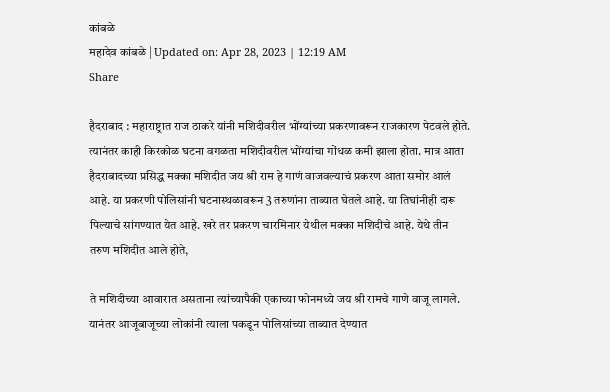कांबळे
महादेव कांबळे | Updated on: Apr 28, 2023 | 12:19 AM
Share

हैदराबाद : महाराष्ट्रात राज ठाकरे यांनी मशिदीवरील भोंग्यांच्या प्रकरणावरून राजकारण पेटवले होते. त्यानंतर काही किरकोळ घटना वगळता मशिदीवरील भोंग्यांचा गोंधळ कमी झाला होता. मात्र आता हैदराबादच्या प्रसिद्ध मक्का मशिदीत जय श्री राम हे गाणं वाजवल्याचं प्रकरण आता समोर आलं आहे. या प्रकरणी पोलिसांनी घटनास्थळावरून 3 तरुणांना ताब्यात घेतले आहे. या तिघांनीही दारू पिल्याचे सांगण्यात येत आहे. खरे तर प्रकरण चारमिनार येथील मक्का मशिदीचे आहे. येथे तीन तरुण मशिदीत आले होते,

ते मशिदीच्या आवारात असताना त्यांच्यापैकी एकाच्या फोनमध्ये जय श्री रामचे गाणे वाजू लागले. यानंतर आजूबाजूच्या लोकांनी त्याला पकडून पोलिसांच्या ताब्यात देण्यात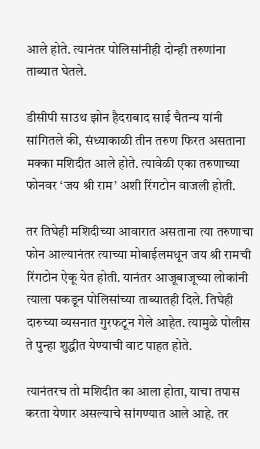आले होते. त्यानंतर पोलिसांनीही दोन्ही तरुणांना ताब्यात घेतले.

डीसीपी साउथ झोन हैदराबाद साई चैतन्य यांनी सांगितले की, संध्याकाळी तीन तरुण फिरत असताना मक्का मशिदीत आले होते. त्यावेळी एका तरुणाच्या फोनवर ‘जय श्री राम’ अशी रिंगटोन वाजली होती.

तर तिघेही मशिदीच्या आवारात असताना त्या तरुणाचा फोन आल्यानंतर त्याच्या मोबाईलमधून जय श्री रामची रिंगटोन ऐकू येत होती. यानंतर आजूबाजूच्या लोकांनी त्याला पकडून पोलिसांच्या ताब्यातही दिले. तिघेही दारुच्या व्यसनात गुरफटून गेले आहेत. त्यामुळे पोलीस ते पुन्हा शुद्धीत येण्याची वाट पाहत होते.

त्यानंतरच तो मशिदीत का आला होता, याचा तपास करता येणार असल्याचे सांगण्यात आले आहे. तर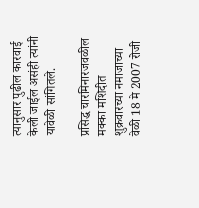त्यानुसार पुढील कारवाई केली जाईल असंही त्यांनी यावेळी सांगितले.

प्रसिद्ध चारमिनारजवळील मक्का मशिदीत शुक्रवारच्या नमाजाच्या वेळी 18 मे 2007 रोजी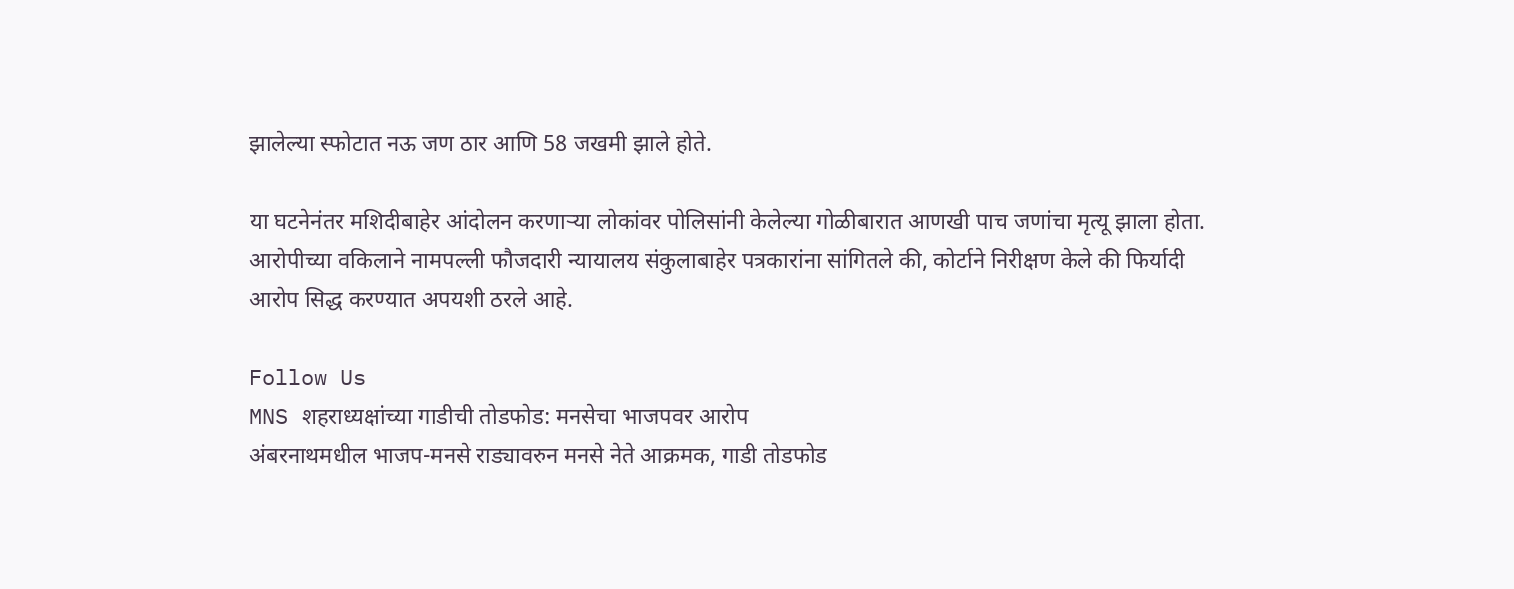झालेल्या स्फोटात नऊ जण ठार आणि 58 जखमी झाले होते.

या घटनेनंतर मशिदीबाहेर आंदोलन करणाऱ्या लोकांवर पोलिसांनी केलेल्या गोळीबारात आणखी पाच जणांचा मृत्यू झाला होता. आरोपीच्या वकिलाने नामपल्ली फौजदारी न्यायालय संकुलाबाहेर पत्रकारांना सांगितले की, कोर्टाने निरीक्षण केले की फिर्यादी आरोप सिद्ध करण्यात अपयशी ठरले आहे.

Follow Us
MNS शहराध्यक्षांच्या गाडीची तोडफोड: मनसेचा भाजपवर आरोप
अंबरनाथमधील भाजप-मनसे राड्यावरुन मनसे नेते आक्रमक, गाडी तोडफोड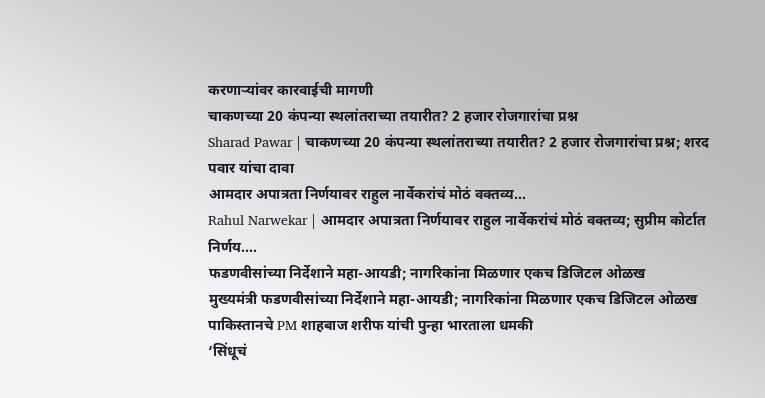करणाऱ्यांवर कारवाईची मागणी
चाकणच्या 20 कंपन्या स्थलांतराच्या तयारीत? 2 हजार रोजगारांचा प्रश्न
Sharad Pawar | चाकणच्या 20 कंपन्या स्थलांतराच्या तयारीत? 2 हजार रोजगारांचा प्रश्न; शरद पवार यांचा दावा
आमदार अपात्रता निर्णयावर राहुल नार्वेकरांचं मोठं वक्तव्य...
Rahul Narwekar | आमदार अपात्रता निर्णयावर राहुल नार्वेकरांचं मोठं वक्तव्य; सुप्रीम कोर्टात निर्णय....
फडणवीसांच्या निर्देशाने महा-आयडी; नागरिकांना मिळणार एकच डिजिटल ओळख
मुख्यमंत्री फडणवीसांच्या निर्देशाने महा-आयडी; नागरिकांना मिळणार एकच डिजिटल ओळख
पाकिस्तानचे PM शाहबाज शरीफ यांची पुन्हा भारताला धमकी
‘सिंधूचं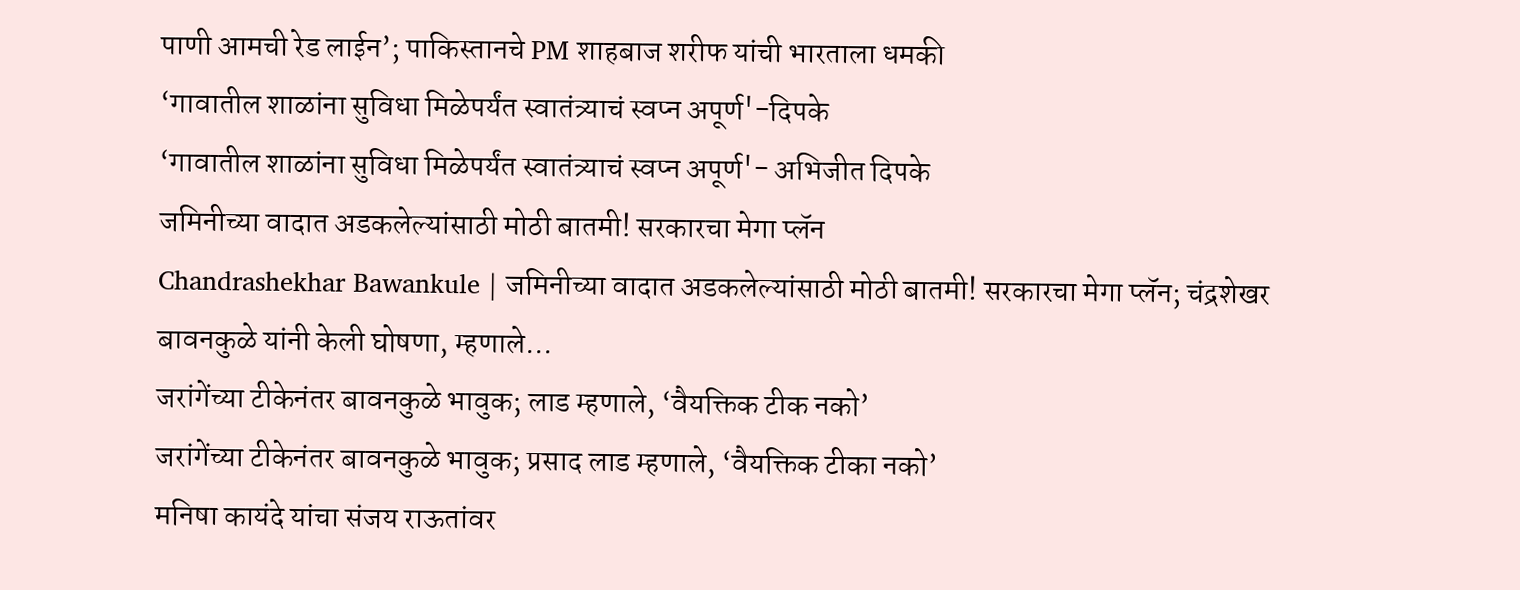पाणी आमची रेड लाईन’; पाकिस्तानचे PM शाहबाज शरीफ यांची भारताला धमकी
‘गावातील शाळांना सुविधा मिळेपर्यंत स्वातंत्र्याचं स्वप्न अपूर्ण'-दिपके
‘गावातील शाळांना सुविधा मिळेपर्यंत स्वातंत्र्याचं स्वप्न अपूर्ण'- अभिजीत दिपके
जमिनीच्या वादात अडकलेल्यांसाठी मोठी बातमी! सरकारचा मेगा प्लॅन
Chandrashekhar Bawankule | जमिनीच्या वादात अडकलेल्यांसाठी मोठी बातमी! सरकारचा मेगा प्लॅन; चंद्रशेखर बावनकुळे यांनी केली घोषणा, म्हणाले...
जरांगेंच्या टीकेनंतर बावनकुळे भावुक; लाड म्हणाले, ‘वैयक्तिक टीक नको’
जरांगेंच्या टीकेनंतर बावनकुळे भावुक; प्रसाद लाड म्हणाले, ‘वैयक्तिक टीका नको’
मनिषा कायंदे यांचा संजय राऊतांवर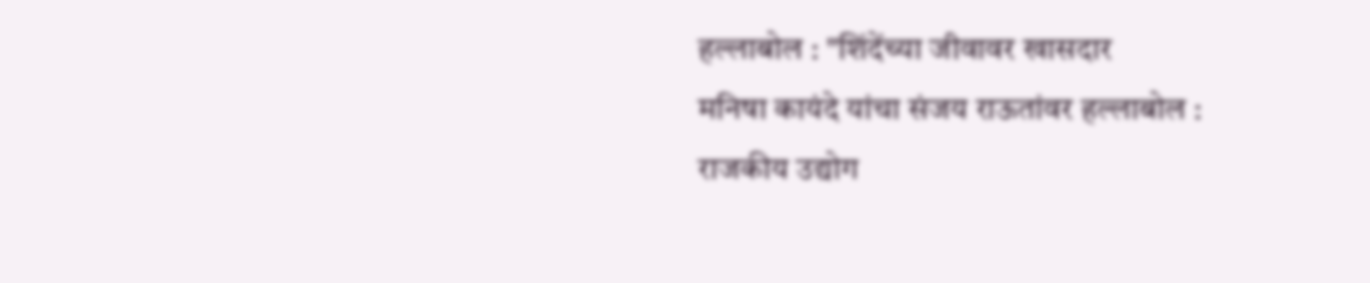हल्लाबोल : "शिंदेंच्या जीवावर खासदार
मनिषा कायंदे यांचा संजय राऊतांवर हल्लाबोल :
राजकीय उद्योग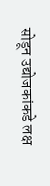सोडून उद्योजकांकडे लक्ष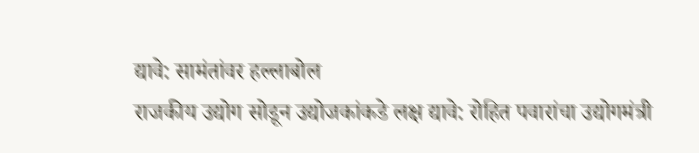द्यावे: सामंतांवर हल्लाबोल
राजकीय उद्योग सोडून उद्योजकांकडे लक्ष द्यावे: रोहित पवारांचा उद्योगमंत्री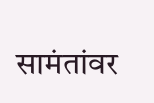सामंतांवर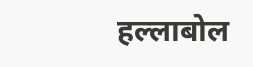हल्लाबोल